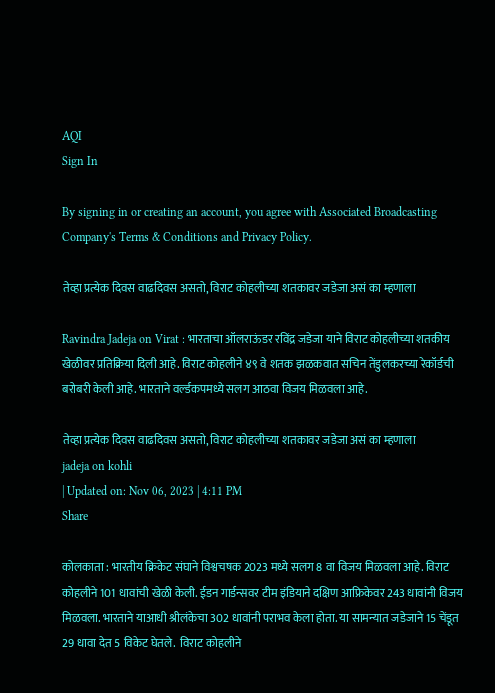AQI
Sign In

By signing in or creating an account, you agree with Associated Broadcasting Company's Terms & Conditions and Privacy Policy.

तेव्हा प्रत्येक दिवस वाढदिवस असतो, विराट कोहलीच्या शतकावर जडेजा असं का म्हणाला

Ravindra Jadeja on Virat : भारताचा ऑलराऊंडर रविंद्र जडेजा याने विराट कोहलीच्या शतकीय खेळीवर प्रतिक्रिया दिली आहे. विराट कोहलीने ४९ वे शतक झळकवात सचिन तेंडुलकरच्या रेकॉर्डची बरोबरी केली आहे. भारताने वर्ल्डकपमध्ये सलग आठवा विजय मिळवला आहे.

तेव्हा प्रत्येक दिवस वाढदिवस असतो, विराट कोहलीच्या शतकावर जडेजा असं का म्हणाला
jadeja on kohli
| Updated on: Nov 06, 2023 | 4:11 PM
Share

कोलकाता : भारतीय क्रिकेट संघाने विश्वचषक 2023 मध्ये सलग 8 वा विजय मिळवला आहे. विराट कोहलीने 101 धावांची खेळी केली. ईडन गार्डन्सवर टीम इंडियाने दक्षिण आफ्रिकेवर 243 धावांनी विजय मिळवला. भारताने याआधी श्रीलंकेचा 302 धावांनी पराभव केला होता. या सामन्यात जडेजाने 15 चेंडूत 29 धावा देत 5 विकेट घेतले.  विराट कोहलीने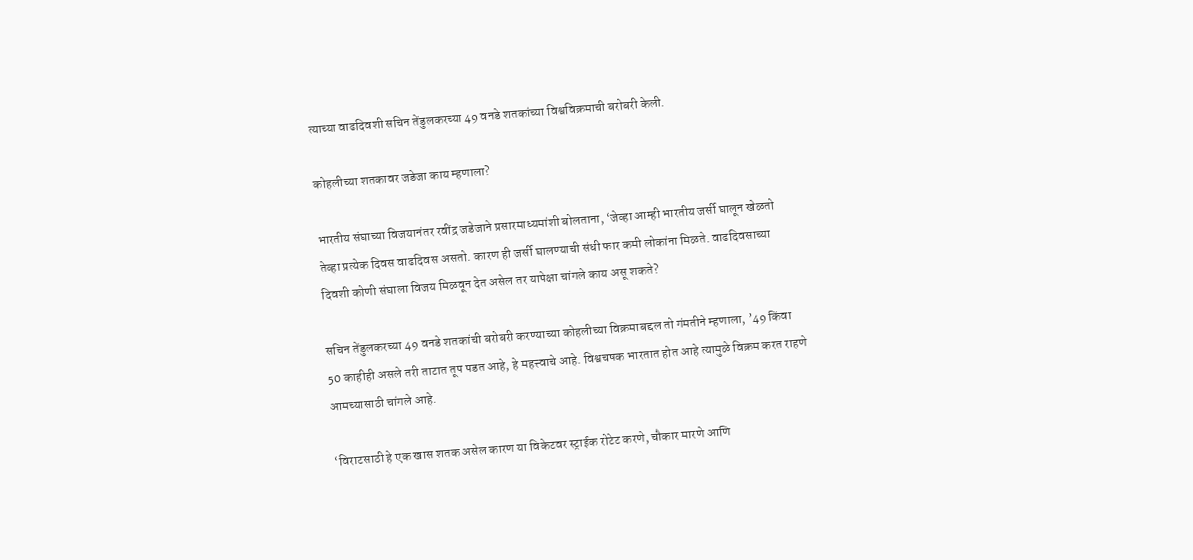त्याच्या वाढदिवशी सचिन तेंडुलकरच्या 49 वनडे शतकांच्या विश्वविक्रमाची बरोबरी केली.

कोहलीच्या शतकावर जडेजा काय म्हणाला?

भारतीय संघाच्या विजयानंतर रवींद्र जडेजाने प्रसारमाध्यमांशी बोलताना, ‘जेव्हा आम्ही भारतीय जर्सी घालून खेळतो तेव्हा प्रत्येक दिवस वाढदिवस असतो. कारण ही जर्सी घालण्याची संधी फार कमी लोकांना मिळते. वाढदिवसाच्या दिवशी कोणी संघाला विजय मिळवून देत असेल तर यापेक्षा चांगले काय असू शकते?

सचिन तेंडुलकरच्या 49 वनडे शतकांची बरोबरी करण्याच्या कोहलीच्या विक्रमाबद्दल तो गंमतीने म्हणाला, ’49 किंवा 50 काहीही असले तरी ताटात तूप पडत आहे, हे महत्त्वाचे आहे. विश्वचषक भारतात होत आहे त्यामुळे विक्रम करत राहणे आमच्यासाठी चांगले आहे.

‘विराटसाठी हे एक खास शतक असेल कारण या विकेटवर स्ट्राईक रोटेट करणे, चौकार मारणे आणि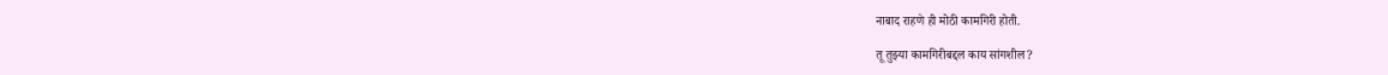नाबाद राहणे ही मोठी कामगिरी होती.

तू तुझ्या कामगिरीबद्दल काय सांगशील?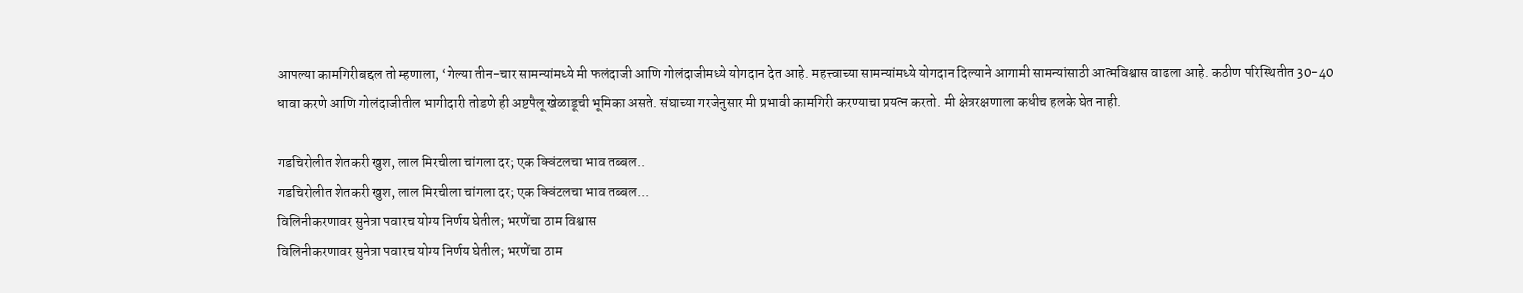आपल्या कामगिरीबद्दल तो म्हणाला, ‘गेल्या तीन-चार सामन्यांमध्ये मी फलंदाजी आणि गोलंदाजीमध्ये योगदान देत आहे. महत्त्वाच्या सामन्यांमध्ये योगदान दिल्याने आगामी सामन्यांसाठी आत्मविश्वास वाढला आहे. कठीण परिस्थितीत 30-40 धावा करणे आणि गोलंदाजीतील भागीदारी तोडणे ही अष्टपैलू खेळाडूची भूमिका असते. संघाच्या गरजेनुसार मी प्रभावी कामगिरी करण्याचा प्रयत्न करतो. मी क्षेत्ररक्षणाला कधीच हलके घेत नाही.

गडचिरोलीत शेतकरी खुश, लाल मिरचीला चांगला दर; एक क्विंटलचा भाव तब्बल..
गडचिरोलीत शेतकरी खुश, लाल मिरचीला चांगला दर; एक क्विंटलचा भाव तब्बल...
विलिनीकरणावर सुनेत्रा पवारच योग्य निर्णय घेतील; भरणेंचा ठाम विश्वास
विलिनीकरणावर सुनेत्रा पवारच योग्य निर्णय घेतील; भरणेंचा ठाम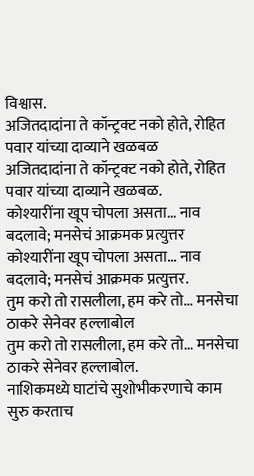विश्वास.
अजितदादांना ते कॉन्ट्रक्ट नको होते, रोहित पवार यांच्या दाव्याने खळबळ
अजितदादांना ते कॉन्ट्रक्ट नको होते, रोहित पवार यांच्या दाव्याने खळबळ.
कोश्यारींना खूप चोपला असता... नाव बदलावे; मनसेचं आक्रमक प्रत्युत्तर
कोश्यारींना खूप चोपला असता... नाव बदलावे; मनसेचं आक्रमक प्रत्युत्तर.
तुम करो तो रासलीला, हम करे तो... मनसेचा ठाकरे सेनेवर हल्लाबोल
तुम करो तो रासलीला, हम करे तो... मनसेचा ठाकरे सेनेवर हल्लाबोल.
नाशिकमध्ये घाटांचे सुशोभीकरणाचे काम सुरु करताच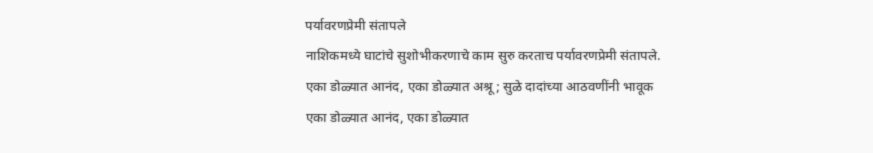पर्यावरणप्रेमी संतापले
नाशिकमध्ये घाटांचे सुशोभीकरणाचे काम सुरु करताच पर्यावरणप्रेमी संतापले.
एका डोळ्यात आनंद, एका डोळ्यात अश्रू; सुळे दादांच्या आठवणींनी भावूक
एका डोळ्यात आनंद, एका डोळ्यात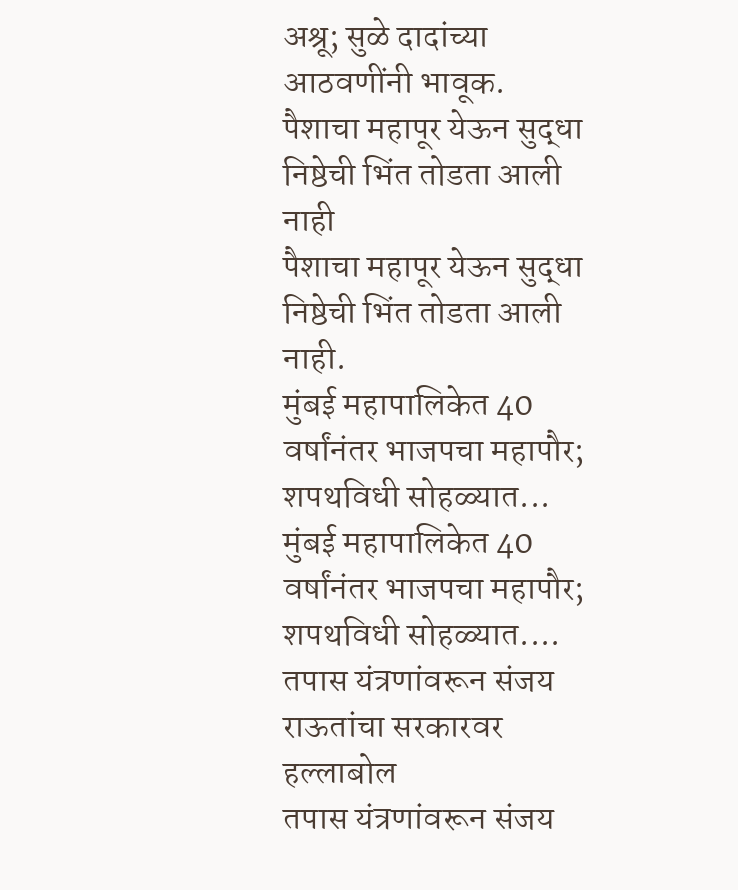अश्रू; सुळे दादांच्या आठवणींनी भावूक.
पैशाचा महापूर येऊन सुद्धा निष्ठेची भिंत तोडता आली नाही
पैशाचा महापूर येऊन सुद्धा निष्ठेची भिंत तोडता आली नाही.
मुंबई महापालिकेत 40 वर्षांनंतर भाजपचा महापौर; शपथविधी सोहळ्यात...
मुंबई महापालिकेत 40 वर्षांनंतर भाजपचा महापौर; शपथविधी सोहळ्यात....
तपास यंत्रणांवरून संजय राऊतांचा सरकारवर हल्लाबोल
तपास यंत्रणांवरून संजय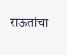राऊतांचा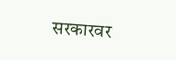सरकारवर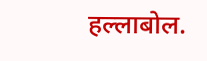हल्लाबोल.